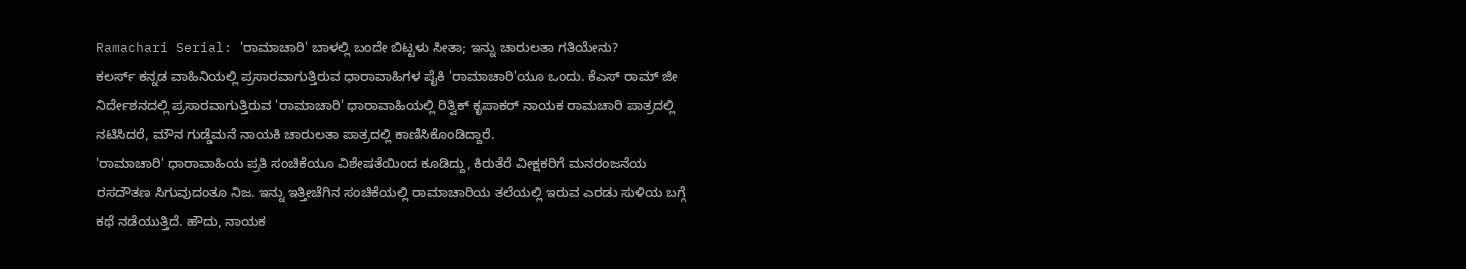Ramachari Serial: 'ರಾಮಾಚಾರಿ' ಬಾಳಲ್ಲಿ ಬಂದೇ ಬಿಟ್ಟಳು ಸೀತಾ; ಇನ್ನು ಚಾರುಲತಾ ಗತಿಯೇನು?
ಕಲರ್ಸ್ ಕನ್ನಡ ವಾಹಿನಿಯಲ್ಲಿ ಪ್ರಸಾರವಾಗುತ್ತಿರುವ ಧಾರಾವಾಹಿಗಳ ಪೈಕಿ 'ರಾಮಾಚಾರಿ'ಯೂ ಒಂದು. ಕೆಎಸ್ ರಾಮ್ ಜೀ ನಿರ್ದೇಶನದಲ್ಲಿ ಪ್ರಸಾರವಾಗುತ್ತಿರುವ 'ರಾಮಾಚಾರಿ' ಧಾರಾವಾಹಿಯಲ್ಲಿ ರಿತ್ವಿಕ್ ಕೃಪಾಕರ್ ನಾಯಕ ರಾಮಚಾರಿ ಪಾತ್ರದಲ್ಲಿ ನಟಿಸಿದರೆ, ಮೌನ ಗುಡ್ಡೆಮನೆ ನಾಯಕಿ ಚಾರುಲತಾ ಪಾತ್ರದಲ್ಲಿ ಕಾಣಿಸಿಕೊಂಡಿದ್ದಾರೆ.
'ರಾಮಾಚಾರಿ' ಧಾರಾವಾಹಿಯ ಪ್ರತಿ ಸಂಚಿಕೆಯೂ ವಿಶೇಷತೆಯಿಂದ ಕೂಡಿದ್ದು, ಕಿರುತೆರೆ ವೀಕ್ಷಕರಿಗೆ ಮನರಂಜನೆಯ ರಸದೌತಣ ಸಿಗುವುದಂತೂ ನಿಜ. ಇನ್ನು ಇತ್ತೀಚೆಗಿನ ಸಂಚಿಕೆಯಲ್ಲಿ ರಾಮಾಚಾರಿಯ ತಲೆಯಲ್ಲಿ ಇರುವ ಎರಡು ಸುಳಿಯ ಬಗ್ಗೆ ಕಥೆ ನಡೆಯುತ್ತಿದೆ. ಹೌದು, ನಾಯಕ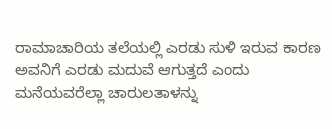ರಾಮಾಚಾರಿಯ ತಲೆಯಲ್ಲಿ ಎರಡು ಸುಳಿ ಇರುವ ಕಾರಣ ಅವನಿಗೆ ಎರಡು ಮದುವೆ ಆಗುತ್ತದೆ ಎಂದು ಮನೆಯವರೆಲ್ಲಾ ಚಾರುಲತಾಳನ್ನು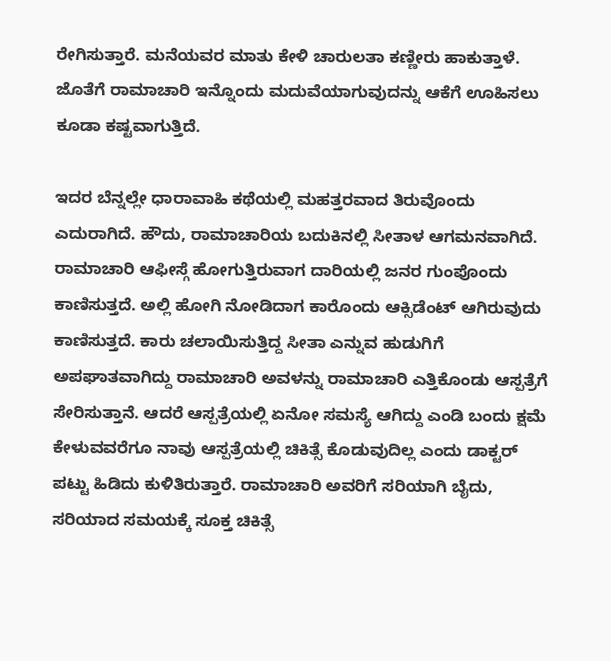ರೇಗಿಸುತ್ತಾರೆ. ಮನೆಯವರ ಮಾತು ಕೇಳಿ ಚಾರುಲತಾ ಕಣ್ಣೀರು ಹಾಕುತ್ತಾಳೆ. ಜೊತೆಗೆ ರಾಮಾಚಾರಿ ಇನ್ನೊಂದು ಮದುವೆಯಾಗುವುದನ್ನು ಆಕೆಗೆ ಊಹಿಸಲು ಕೂಡಾ ಕಷ್ಟವಾಗುತ್ತಿದೆ.

ಇದರ ಬೆನ್ನಲ್ಲೇ ಧಾರಾವಾಹಿ ಕಥೆಯಲ್ಲಿ ಮಹತ್ತರವಾದ ತಿರುವೊಂದು ಎದುರಾಗಿದೆ. ಹೌದು, ರಾಮಾಚಾರಿಯ ಬದುಕಿನಲ್ಲಿ ಸೀತಾಳ ಆಗಮನವಾಗಿದೆ. ರಾಮಾಚಾರಿ ಆಫೀಸ್ಗೆ ಹೋಗುತ್ತಿರುವಾಗ ದಾರಿಯಲ್ಲಿ ಜನರ ಗುಂಪೊಂದು ಕಾಣಿಸುತ್ತದೆ. ಅಲ್ಲಿ ಹೋಗಿ ನೋಡಿದಾಗ ಕಾರೊಂದು ಆಕ್ಸಿಡೆಂಟ್ ಆಗಿರುವುದು ಕಾಣಿಸುತ್ತದೆ. ಕಾರು ಚಲಾಯಿಸುತ್ತಿದ್ದ ಸೀತಾ ಎನ್ನುವ ಹುಡುಗಿಗೆ ಅಪಘಾತವಾಗಿದ್ದು ರಾಮಾಚಾರಿ ಅವಳನ್ನು ರಾಮಾಚಾರಿ ಎತ್ತಿಕೊಂಡು ಆಸ್ಪತ್ರೆಗೆ ಸೇರಿಸುತ್ತಾನೆ. ಆದರೆ ಆಸ್ಪತ್ರೆಯಲ್ಲಿ ಏನೋ ಸಮಸ್ಯೆ ಆಗಿದ್ದು ಎಂಡಿ ಬಂದು ಕ್ಷಮೆ ಕೇಳುವವರೆಗೂ ನಾವು ಆಸ್ಪತ್ರೆಯಲ್ಲಿ ಚಿಕಿತ್ಸೆ ಕೊಡುವುದಿಲ್ಲ ಎಂದು ಡಾಕ್ಟರ್ ಪಟ್ಟು ಹಿಡಿದು ಕುಳಿತಿರುತ್ತಾರೆ. ರಾಮಾಚಾರಿ ಅವರಿಗೆ ಸರಿಯಾಗಿ ಬೈದು, ಸರಿಯಾದ ಸಮಯಕ್ಕೆ ಸೂಕ್ತ ಚಿಕಿತ್ಸೆ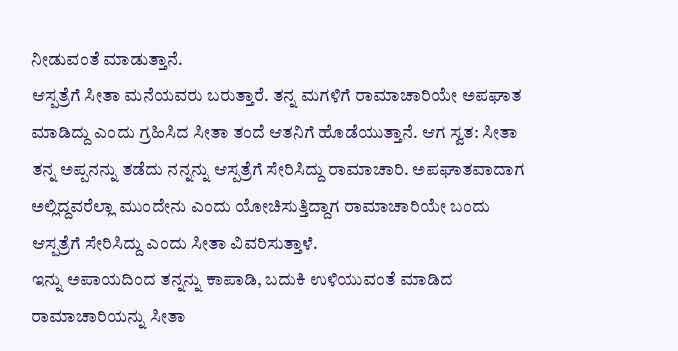ನೀಡುವಂತೆ ಮಾಡುತ್ತಾನೆ.
ಆಸ್ಪತ್ರೆಗೆ ಸೀತಾ ಮನೆಯವರು ಬರುತ್ತಾರೆ. ತನ್ನ ಮಗಳಿಗೆ ರಾಮಾಚಾರಿಯೇ ಅಪಘಾತ ಮಾಡಿದ್ದು ಎಂದು ಗ್ರಹಿಸಿದ ಸೀತಾ ತಂದೆ ಆತನಿಗೆ ಹೊಡೆಯುತ್ತಾನೆ. ಆಗ ಸ್ವತ: ಸೀತಾ ತನ್ನ ಅಪ್ಪನನ್ನು ತಡೆದು ನನ್ನನ್ನು ಆಸ್ಪತ್ರೆಗೆ ಸೇರಿಸಿದ್ದು ರಾಮಾಚಾರಿ. ಅಪಘಾತವಾದಾಗ ಅಲ್ಲಿದ್ದವರೆಲ್ಲಾ ಮುಂದೇನು ಎಂದು ಯೋಚಿಸುತ್ತಿದ್ದಾಗ ರಾಮಾಚಾರಿಯೇ ಬಂದು ಆಸ್ಪತ್ರೆಗೆ ಸೇರಿಸಿದ್ದು ಎಂದು ಸೀತಾ ವಿವರಿಸುತ್ತಾಳೆ.
ಇನ್ನು ಅಪಾಯದಿಂದ ತನ್ನನ್ನು ಕಾಪಾಡಿ, ಬದುಕಿ ಉಳಿಯುವಂತೆ ಮಾಡಿದ ರಾಮಾಚಾರಿಯನ್ನು ಸೀತಾ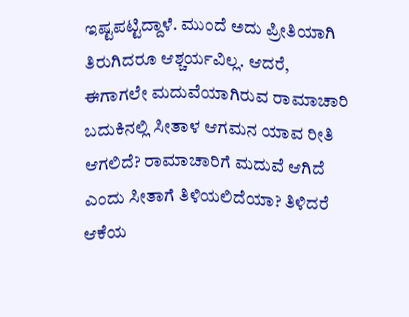ಇಷ್ಟಪಟ್ಟಿದ್ದಾಳೆ. ಮುಂದೆ ಅದು ಪ್ರೀತಿಯಾಗಿ ತಿರುಗಿದರೂ ಆಶ್ಚರ್ಯವಿಲ್ಲ. ಆದರೆ, ಈಗಾಗಲೇ ಮದುವೆಯಾಗಿರುವ ರಾಮಾಚಾರಿ ಬದುಕಿನಲ್ಲಿ ಸೀತಾಳ ಆಗಮನ ಯಾವ ರೀತಿ
ಆಗಲಿದೆ? ರಾಮಾಚಾರಿಗೆ ಮದುವೆ ಆಗಿದೆ ಎಂದು ಸೀತಾಗೆ ತಿಳಿಯಲಿದೆಯಾ? ತಿಳಿದರೆ ಆಕೆಯ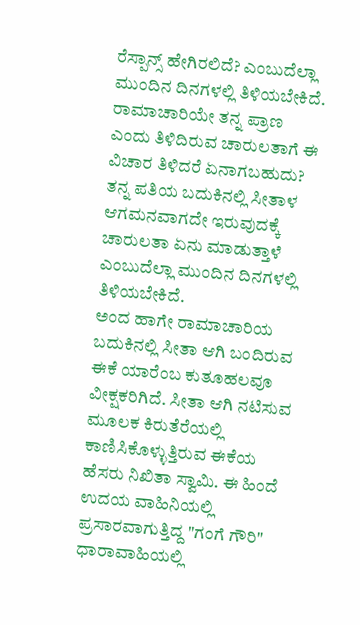ರೆಸ್ಪಾನ್ಸ್ ಹೇಗಿರಲಿದೆ? ಎಂಬುದೆಲ್ಲಾ ಮುಂದಿನ ದಿನಗಳಲ್ಲಿ ತಿಳಿಯಬೇಕಿದೆ.
ರಾಮಾಚಾರಿಯೇ ತನ್ನ ಪ್ರಾಣ ಎಂದು ತಿಳಿದಿರುವ ಚಾರುಲತಾಗೆ ಈ ವಿಚಾರ ತಿಳಿದರೆ ಏನಾಗಬಹುದು? ತನ್ನ ಪತಿಯ ಬದುಕಿನಲ್ಲಿ ಸೀತಾಳ ಆಗಮನವಾಗದೇ ಇರುವುದಕ್ಕೆ ಚಾರುಲತಾ ಏನು ಮಾಡುತ್ತಾಳೆ ಎಂಬುದೆಲ್ಲಾ ಮುಂದಿನ ದಿನಗಳಲ್ಲಿ ತಿಳಿಯಬೇಕಿದೆ.
ಅಂದ ಹಾಗೇ ರಾಮಾಚಾರಿಯ ಬದುಕಿನಲ್ಲಿ ಸೀತಾ ಆಗಿ ಬಂದಿರುವ ಈಕೆ ಯಾರೆಂಬ ಕುತೂಹಲವೂ ವೀಕ್ಷಕರಿಗಿದೆ. ಸೀತಾ ಆಗಿ ನಟಿಸುವ ಮೂಲಕ ಕಿರುತೆರೆಯಲ್ಲಿ ಕಾಣಿಸಿಕೊಳ್ಳುತ್ತಿರುವ ಈಕೆಯ ಹೆಸರು ನಿಖಿತಾ ಸ್ವಾಮಿ. ಈ ಹಿಂದೆ ಉದಯ ವಾಹಿನಿಯಲ್ಲಿ ಪ್ರಸಾರವಾಗುತ್ತಿದ್ದ "ಗಂಗೆ ಗೌರಿ" ಧಾರಾವಾಹಿಯಲ್ಲಿ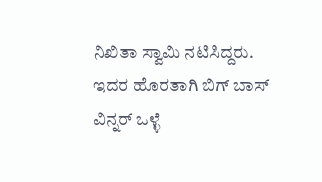ನಿಖಿತಾ ಸ್ವಾಮಿ ನಟಿಸಿದ್ದರು. ಇದರ ಹೊರತಾಗಿ ಬಿಗ್ ಬಾಸ್ ವಿನ್ನರ್ ಒಳ್ಳೆ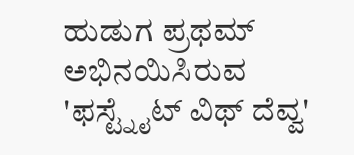ಹುಡುಗ ಪ್ರಥಮ್ ಅಭಿನಯಿಸಿರುವ 'ಫಸ್ಟ್ನೈಟ್ ವಿಥ್ ದೆವ್ವ'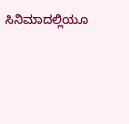ಸಿನಿಮಾದಲ್ಲಿಯೂ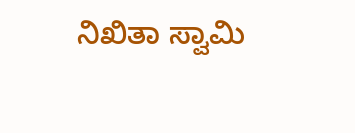ನಿಖಿತಾ ಸ್ವಾಮಿ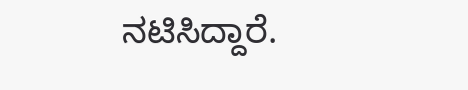ನಟಿಸಿದ್ದಾರೆ.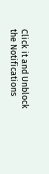Click it and Unblock the Notifications